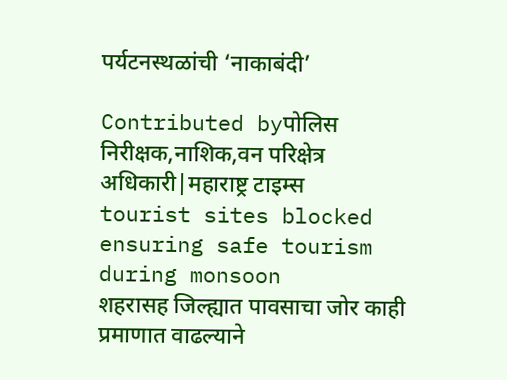पर्यटनस्थळांची ‘नाकाबंदी’

Contributed byपोलिस निरीक्षक,नाशिक,वन परिक्षेत्र अधिकारी|महाराष्ट्र टाइम्स
tourist sites blocked ensuring safe tourism during monsoon
शहरासह जिल्ह्यात पावसाचा जोर काही प्रमाणात वाढल्याने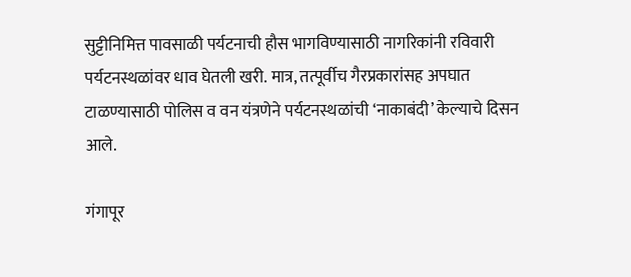सुट्टीनिमित्त पावसाळी पर्यटनाची हौस भागविण्यासाठी नागरिकांनी रविवारी पर्यटनस्थळांवर धाव घेतली खरी. मात्र, तत्पूर्वीच गैरप्रकारांसह अपघात टाळण्यासाठी पोलिस व वन यंत्रणेने पर्यटनस्थळांची ‘नाकाबंदी’ केल्याचे दिसन आले.

गंगापूर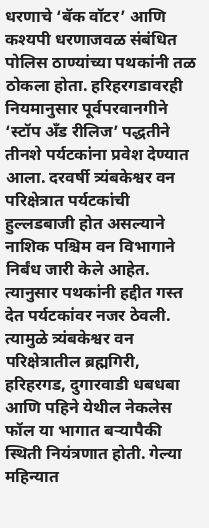धरणाचे ‘बॅक वॉटर’ आणि कश्यपी धरणाजवळ संबंधित पोलिस ठाण्यांच्या पथकांनी तळ ठोकला होता. हरिहरगडावरही नियमानुसार पूर्वपरवानगीने ‘स्टॉप अँड रीलिज’ पद्धतीने तीनशे पर्यटकांना प्रवेश देण्यात आला. दरवर्षी त्र्यंबकेश्वर वन परिक्षेत्रात पर्यटकांची हुल्लडबाजी होत असल्याने नाशिक पश्चिम वन विभागाने निर्बंध जारी केले आहेत. त्यानुसार पथकांनी हद्दीत गस्त देत पर्यटकांवर नजर ठेवली. त्यामुळे त्र्यंबकेश्वर वन परिक्षेत्रातील ब्रह्मगिरी, हरिहरगड, दुगारवाडी धबधबा आणि पहिने येथील नेकलेस फॉल या भागात बऱ्यापैकी स्थिती नियंत्रणात होती. गेल्या महिन्यात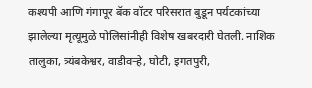कश्यपी आणि गंगापूर बॅक वॉटर परिसरात बुडून पर्यटकांच्या झालेल्या मृत्यूमुळे पोलिसांनीही विशेष खबरदारी घेतली. नाशिक तालुका, त्र्यंबकेश्वर, वाडीवऱ्हे, घोटी, इगतपुरी,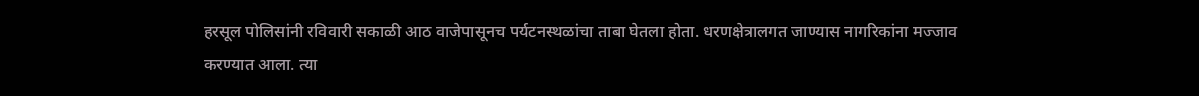हरसूल पोलिसांनी रविवारी सकाळी आठ वाजेपासूनच पर्यटनस्थळांचा ताबा घेतला होता. धरणक्षेत्रालगत जाण्यास नागरिकांना मज्जाव करण्यात आला. त्या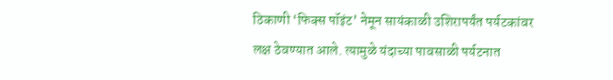ठिकाणी ‘फिक्स पॉइंट’ नेमून सायंकाळी उशिरापर्यंत पर्यटकांवर लक्ष ठेवण्यात आले. त्यामुळे यंदाच्या पावसाळी पर्यटनात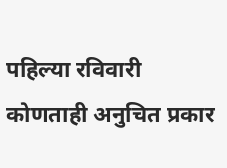पहिल्या रविवारी कोणताही अनुचित प्रकार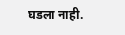घडला नाही.